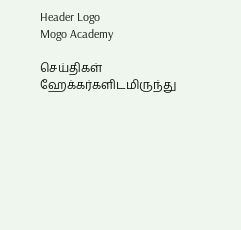Header Logo
Mogo Academy

செய்திகள்
ஹேக்கர்களிடமிருந்து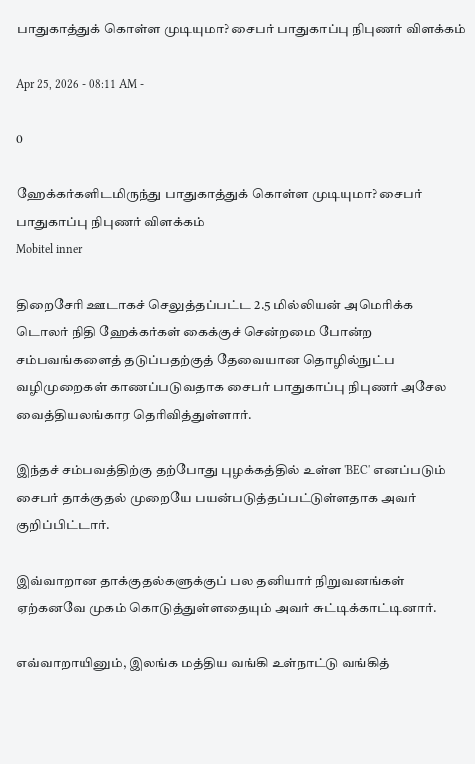பாதுகாத்துக் கொள்ள முடியுமா? சைபர் பாதுகாப்பு நிபுணர் விளக்கம்

Apr 25, 2026 - 08:11 AM -

0

ஹேக்கர்களிடமிருந்து பாதுகாத்துக் கொள்ள முடியுமா? சைபர் பாதுகாப்பு நிபுணர் விளக்கம்
Mobitel inner

திறைசேரி ஊடாகச் செலுத்தப்பட்ட 2.5 மில்லியன் அமெரிக்க டொலர் நிதி ஹேக்கர்கள் கைக்குச் சென்றமை போன்ற சம்பவங்களைத் தடுப்பதற்குத் தேவையான தொழில்நுட்ப வழிமுறைகள் காணப்படுவதாக சைபர் பாதுகாப்பு நிபுணர் அசேல வைத்தியலங்கார தெரிவித்துள்ளார்.

இந்தச் சம்பவத்திற்கு தற்போது புழக்கத்தில் உள்ள 'BEC' எனப்படும் சைபர் தாக்குதல் முறையே பயன்படுத்தப்பட்டுள்ளதாக அவர் குறிப்பிட்டார்.

இவ்வாறான தாக்குதல்களுக்குப் பல தனியார் நிறுவனங்கள் ஏற்கனவே முகம் கொடுத்துள்ளதையும் அவர் சுட்டிக்காட்டினார்.

எவ்வாறாயினும், இலங்க மத்திய வங்கி உள்நாட்டு வங்கித்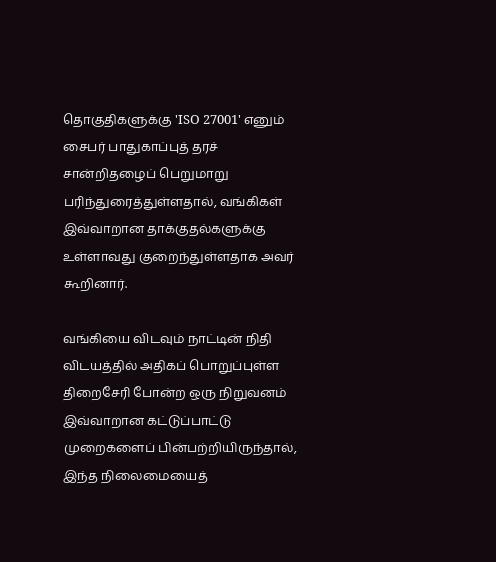தொகுதிகளுக்கு 'ISO 27001' எனும் சைபர் பாதுகாப்புத் தரச் சான்றிதழைப் பெறுமாறு பரிந்துரைத்துள்ளதால், வங்கிகள் இவ்வாறான தாக்குதல்களுக்கு உள்ளாவது குறைந்துள்ளதாக அவர் கூறினார்.

வங்கியை விடவும் நாட்டின் நிதி விடயத்தில் அதிகப் பொறுப்புள்ள திறைசேரி போன்ற ஒரு நிறுவனம் இவ்வாறான கட்டுப்பாட்டு முறைகளைப் பின்பற்றியிருந்தால், இந்த நிலைமையைத்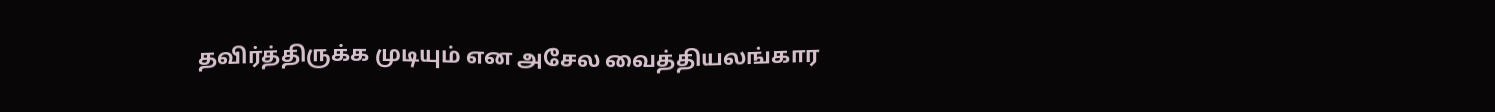தவிர்த்திருக்க முடியும் என அசேல வைத்தியலங்கார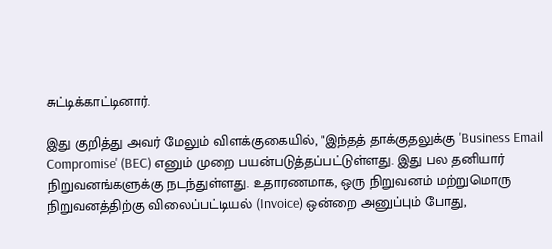சுட்டிக்காட்டினார்.

இது குறித்து அவர் மேலும் விளக்குகையில், "இந்தத் தாக்குதலுக்கு 'Business Email Compromise' (BEC) எனும் முறை பயன்படுத்தப்பட்டுள்ளது. இது பல தனியார் நிறுவனங்களுக்கு நடந்துள்ளது. உதாரணமாக, ஒரு நிறுவனம் மற்றுமொரு நிறுவனத்திற்கு விலைப்பட்டியல் (Invoice) ஒன்றை அனுப்பும் போது,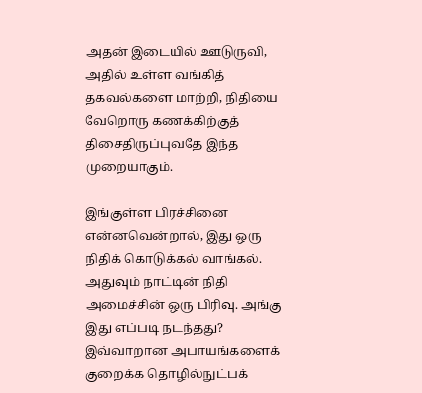அதன் இடையில் ஊடுருவி, அதில் உள்ள வங்கித் தகவல்களை மாற்றி, நிதியை வேறொரு கணக்கிற்குத் திசைதிருப்புவதே இந்த முறையாகும்.

இங்குள்ள பிரச்சினை என்னவென்றால், இது ஒரு நிதிக் கொடுக்கல் வாங்கல். அதுவும் நாட்டின் நிதி அமைச்சின் ஒரு பிரிவு. அங்கு இது எப்படி நடந்தது? இவ்வாறான அபாயங்களைக் குறைக்க தொழில்நுட்பக்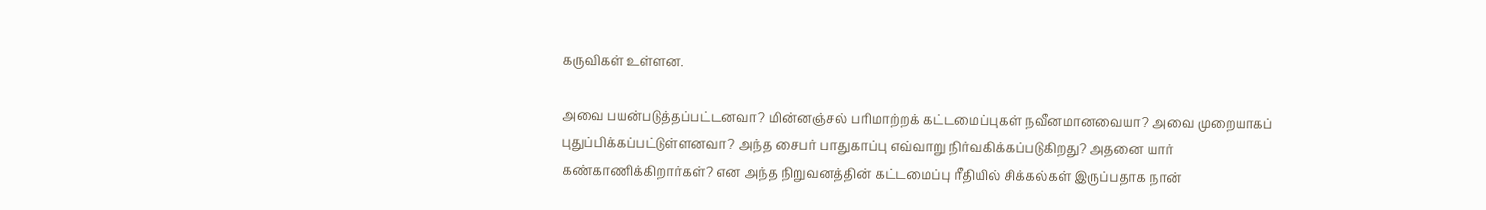கருவிகள் உள்ளன.

அவை பயன்படுத்தப்பட்டனவா? மின்னஞ்சல் பரிமாற்றக் கட்டமைப்புகள் நவீனமானவையா? அவை முறையாகப் புதுப்பிக்கப்பட்டுள்ளனவா? அந்த சைபர் பாதுகாப்பு எவ்வாறு நிர்வகிக்கப்படுகிறது? அதனை யார் கண்காணிக்கிறார்கள்? என அந்த நிறுவனத்தின் கட்டமைப்பு ரீதியில் சிக்கல்கள் இருப்பதாக நான்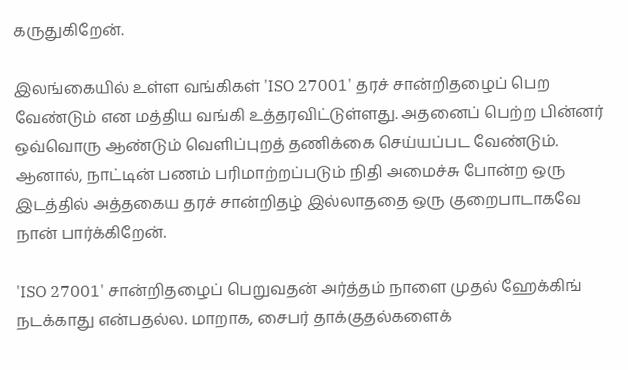கருதுகிறேன்.

இலங்கையில் உள்ள வங்கிகள் 'ISO 27001' தரச் சான்றிதழைப் பெற வேண்டும் என மத்திய வங்கி உத்தரவிட்டுள்ளது. அதனைப் பெற்ற பின்னர் ஒவ்வொரு ஆண்டும் வெளிப்புறத் தணிக்கை செய்யப்பட வேண்டும். ஆனால், நாட்டின் பணம் பரிமாற்றப்படும் நிதி அமைச்சு போன்ற ஒரு இடத்தில் அத்தகைய தரச் சான்றிதழ் இல்லாததை ஒரு குறைபாடாகவே நான் பார்க்கிறேன்.

'ISO 27001' சான்றிதழைப் பெறுவதன் அர்த்தம் நாளை முதல் ஹேக்கிங் நடக்காது என்பதல்ல. மாறாக, சைபர் தாக்குதல்களைக்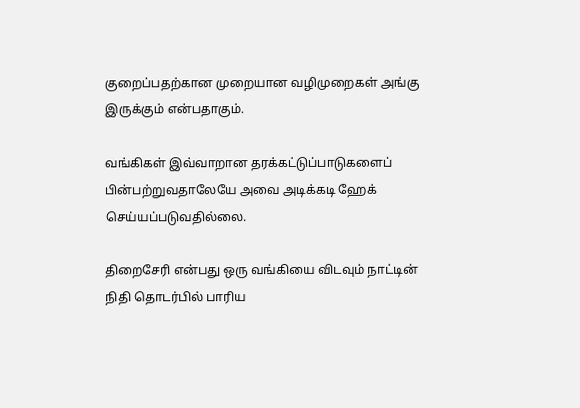குறைப்பதற்கான முறையான வழிமுறைகள் அங்கு இருக்கும் என்பதாகும்.

வங்கிகள் இவ்வாறான தரக்கட்டுப்பாடுகளைப் பின்பற்றுவதாலேயே அவை அடிக்கடி ஹேக் செய்யப்படுவதில்லை.

திறைசேரி என்பது ஒரு வங்கியை விடவும் நாட்டின் நிதி தொடர்பில் பாரிய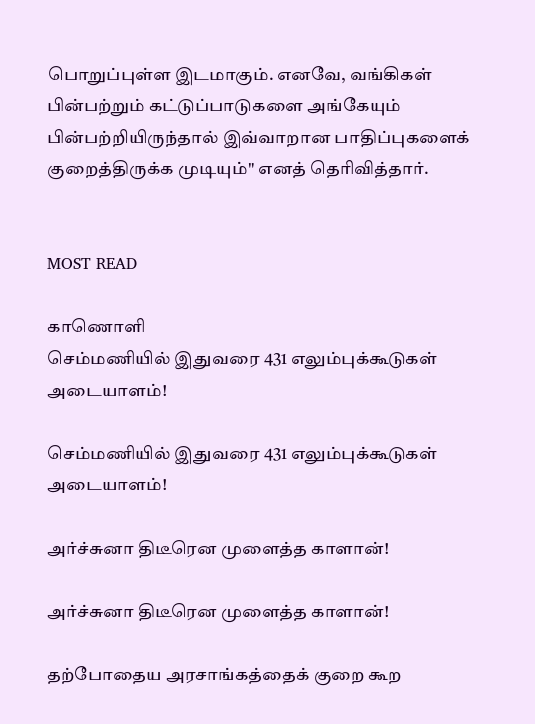பொறுப்புள்ள இடமாகும். எனவே, வங்கிகள் பின்பற்றும் கட்டுப்பாடுகளை அங்கேயும் பின்பற்றியிருந்தால் இவ்வாறான பாதிப்புகளைக் குறைத்திருக்க முடியும்" எனத் தெரிவித்தார்.


MOST READ

காணொளி
செம்மணியில் இதுவரை 431 எலும்புக்கூடுகள் அடையாளம்!

செம்மணியில் இதுவரை 431 எலும்புக்கூடுகள் அடையாளம்!

அர்ச்சுனா திடீரென முளைத்த காளான்!

அர்ச்சுனா திடீரென முளைத்த காளான்!

தற்போதைய அரசாங்கத்தைக் குறை கூற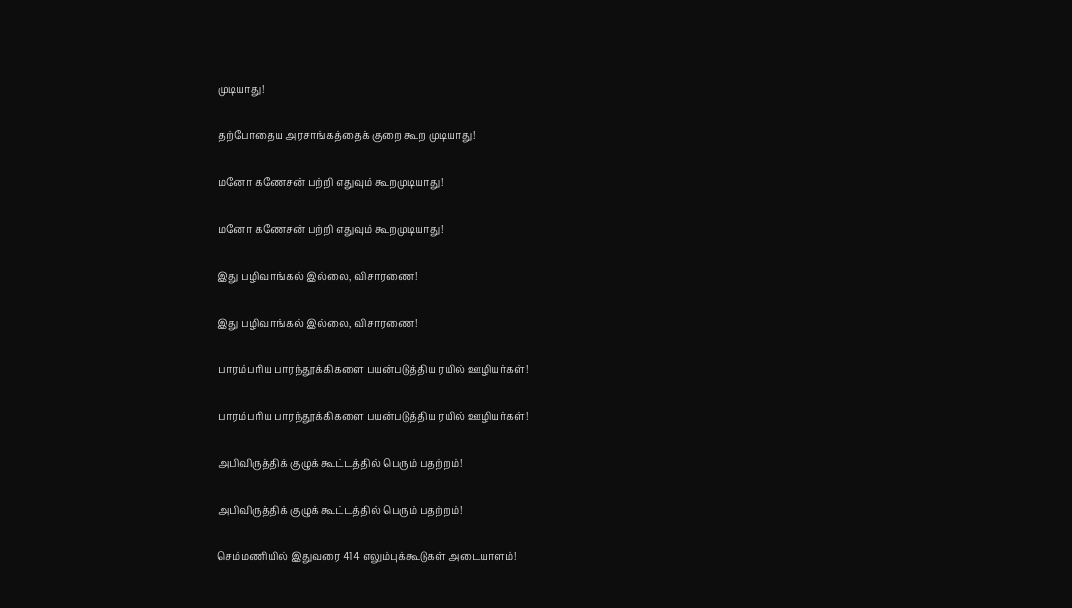முடியாது!

தற்போதைய அரசாங்கத்தைக் குறை கூற முடியாது!

மனோ கணேசன் பற்றி எதுவும் கூறமுடியாது!

மனோ கணேசன் பற்றி எதுவும் கூறமுடியாது!

இது பழிவாங்கல் இல்லை, விசாரணை!

இது பழிவாங்கல் இல்லை, விசாரணை!

பாரம்பரிய பாரந்தூக்கிகளை பயன்படுத்திய ரயில் ஊழியர்கள்!

பாரம்பரிய பாரந்தூக்கிகளை பயன்படுத்திய ரயில் ஊழியர்கள்!

அபிவிருத்திக் குழுக் கூட்டத்தில் பெரும் பதற்றம்!

அபிவிருத்திக் குழுக் கூட்டத்தில் பெரும் பதற்றம்!

செம்மணியில் இதுவரை 414 எலும்புக்கூடுகள் அடையாளம்!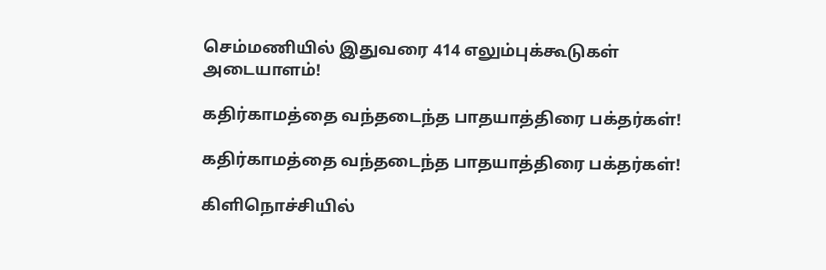செம்மணியில் இதுவரை 414 எலும்புக்கூடுகள் அடையாளம்!

கதிர்காமத்தை வந்தடைந்த பாதயாத்திரை பக்தர்கள்!

கதிர்காமத்தை வந்தடைந்த பாதயாத்திரை பக்தர்கள்!

கிளிநொச்சியில்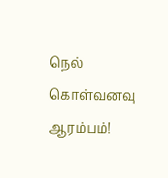நெல் கொள்வனவு ஆரம்பம்!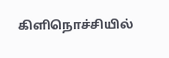கிளிநொச்சியில்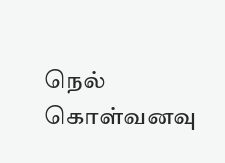நெல் கொள்வனவு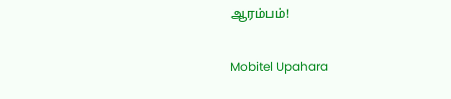ஆரம்பம்!

Mobitel Upahara